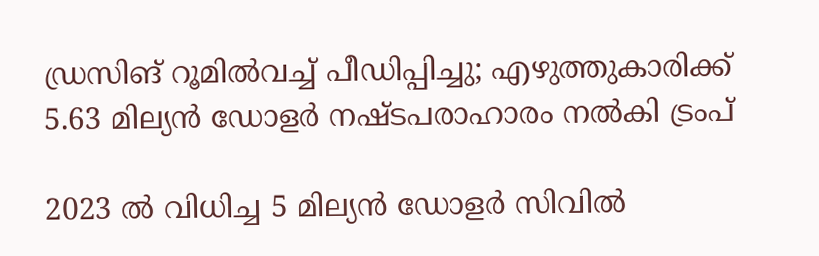ഡ്രസിങ് റൂമിൽവച്ച് പീഡിപ്പിച്ചു; എഴുത്തുകാരിക്ക് 5.63 മില്യൻ ഡോളർ നഷ്ടപരാഹാരം നൽകി ട്രംപ്

2023 ൽ വിധിച്ച 5 മില്യൻ ഡോളർ സിവിൽ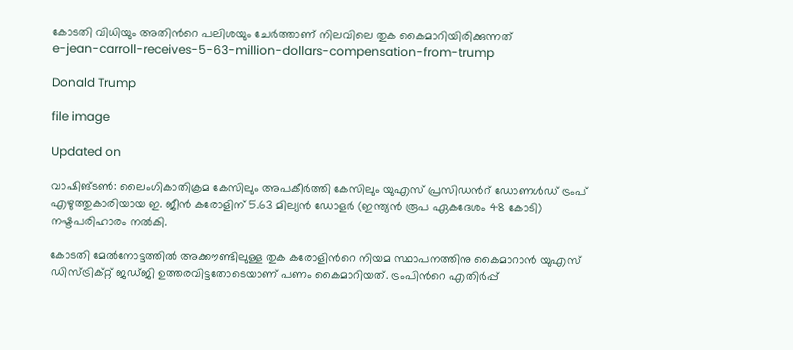കോടതി വിധിയും അതിന്‍റെ പലിശയും ചേർത്താണ് നിലവിലെ തുക കൈമാറിയിരിക്കുന്നത്
e-jean-carroll-receives-5-63-million-dollars-compensation-from-trump

Donald Trump

file image

Updated on

വാഷിങ്ടൺ: ലൈംഗികാതിക്രമ കേസിലും അപകീർത്തി കേസിലും യുഎസ് പ്രസിഡന്‍റ് ഡോണൾഡ് ട്രംപ് എഴുത്തുകാരിയായ ഇ. ജീൻ കരോളിന് 5.63 മില്യൻ ഡോളർ (ഇന്ത്യൻ രൂപ ഏകദേശം 48 കോടി) നഷ്ടപരിഹാരം നൽകി.

കോടതി മേൽനോട്ടത്തിൽ അക്കൗണ്ടിലുള്ള തുക കരോളിന്‍റെ നിയമ സ്ഥാപനത്തിനു കൈമാറാൻ യുഎസ് ഡിസ്ട്രിക്റ്റ് ജഡ്ജി ഉത്തരവിട്ടതോടെയാണ് പണം കൈമാറിയത്. ട്രംപിന്‍റെ എതിർപ്പ്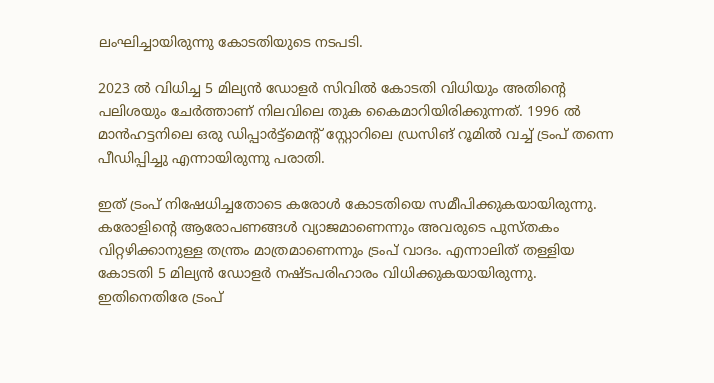ലംഘിച്ചായിരുന്നു കോടതിയുടെ നടപടി.

2023 ൽ വിധിച്ച 5 മില്യൻ ഡോളർ സിവിൽ കോടതി വിധിയും അതിന്‍റെ പലിശയും ചേർത്താണ് നിലവിലെ തുക കൈമാറിയിരിക്കുന്നത്. 1996 ൽ മാൻഹട്ടനിലെ ഒരു ഡിപ്പാർട്ട്‌മെന്‍റ് സ്റ്റോറിലെ ഡ്രസിങ് റൂമിൽ വച്ച് ട്രംപ് തന്നെ പീഡിപ്പിച്ചു എന്നായിരുന്നു പരാതി.

ഇത് ട്രംപ് നിഷേധിച്ചതോടെ കരോൾ കോടതിയെ സമീപിക്കുകയായിരുന്നു. കരോളിന്‍റെ ആരോപണങ്ങൾ വ്യാജമാണെന്നും അവരുടെ പുസ്തകം വിറ്റഴിക്കാനുള്ള തന്ത്രം മാത്രമാണെന്നും ട്രംപ് വാദം. എന്നാലിത് തള്ളിയ കോടതി 5 മില്യൻ ഡോളർ നഷ്ടപരിഹാരം വിധിക്കുകയായിരുന്നു. ഇതിനെതിരേ ട്രംപ്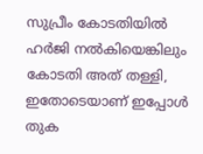സുപ്രീം കോടതിയിൽ ഹർജി നൽകിയെങ്കിലും കോടതി അത് തള്ളി, ഇതോടെയാണ് ഇപ്പോൾ തുക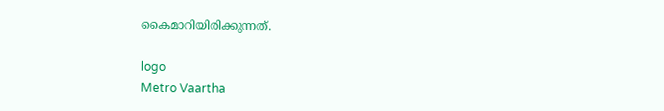കൈമാറിയിരിക്കുന്നത്.

logo
Metro Vaartha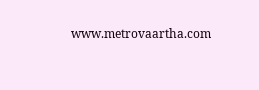www.metrovaartha.com